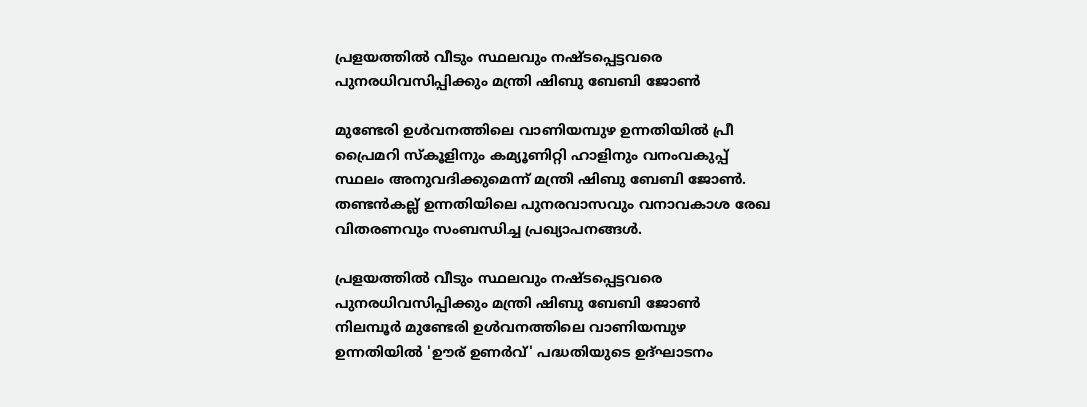പ്രളയത്തില്‍ വീടും സ്ഥലവും നഷ്ടപ്പെട്ടവരെ പുനരധിവസിപ്പിക്കും മന്ത്രി ഷിബു ബേബി ജോണ്‍

മുണ്ടേരി ഉള്‍വനത്തിലെ വാണിയമ്പുഴ ഉന്നതിയില്‍ പ്രീ പ്രൈമറി സ്‌കൂളിനും കമ്യൂണിറ്റി ഹാളിനും വനംവകുപ്പ് സ്ഥലം അനുവദിക്കുമെന്ന് മന്ത്രി ഷിബു ബേബി ജോണ്‍. തണ്ടന്‍കല്ല് ഉന്നതിയിലെ പുനരവാസവും വനാവകാശ രേഖ വിതരണവും സംബന്ധിച്ച പ്രഖ്യാപനങ്ങള്‍.

പ്രളയത്തില്‍ വീടും സ്ഥലവും നഷ്ടപ്പെട്ടവരെ പുനരധിവസിപ്പിക്കും മന്ത്രി ഷിബു ബേബി ജോണ്‍
നിലമ്പൂര്‍ മുണ്ടേരി ഉള്‍വനത്തിലെ വാണിയമ്പുഴ ഉന്നതിയില്‍ 'ഊര് ഉണര്‍വ്' പദ്ധതിയുടെ ഉദ്ഘാടനം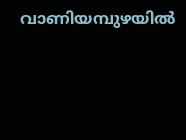വാണിയമ്പുഴയില്‍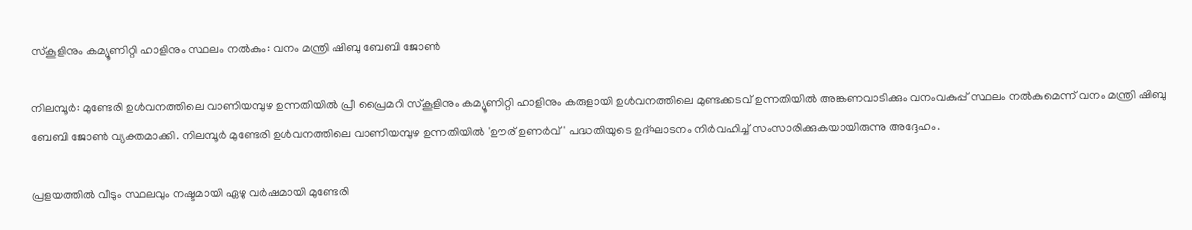സ്‌കൂളിനും കമ്യൂണിറ്റി ഹാളിനും സ്ഥലം നൽകും: വനം മന്ത്രി ഷിബു ബേബി ജോണ്‍

നിലമ്പൂര്‍: മുണ്ടേരി ഉള്‍വനത്തിലെ വാണിയമ്പുഴ ഉന്നതിയില്‍ പ്രീ പ്രൈമറി സ്‌കൂളിനും കമ്യൂണിറ്റി ഹാളിനും കരുളായി ഉള്‍വനത്തിലെ മുണ്ടക്കടവ് ഉന്നതിയില്‍ അങ്കണവാടിക്കും വനംവകുപ്പ് സ്ഥലം നല്‍കുമെന്ന് വനം മന്ത്രി ഷിബു ബേബി ജോണ്‍ വ്യക്തമാക്കി. നിലമ്പൂര്‍ മുണ്ടേരി ഉള്‍വനത്തിലെ വാണിയമ്പുഴ ഉന്നതിയില്‍ 'ഊര് ഉണര്‍വ്' പദ്ധതിയുടെ ഉദ്ഘാടനം നിര്‍വഹിച്ച് സംസാരിക്കുകയായിരുന്നു അദ്ദേഹം.

പ്രളയത്തില്‍ വീടും സ്ഥലവും നഷ്ടമായി ഏഴു വര്‍ഷമായി മുണ്ടേരി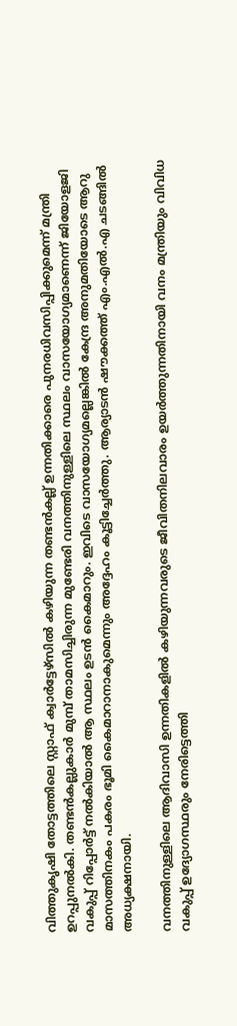വിത്തുകൃഷി തോട്ടത്തിലെ സ്റ്റാഫ് ക്വാര്‍ട്ടേഴ്സില്‍ കഴിയുന്ന തണ്ടന്‍കല്ല് ഉന്നതിക്കാരെ പുനരധിവസിപ്പിക്കുമെന്ന് മന്ത്രി ഉറപ്പുനൽകി. തണ്ടന്‍കല്ലുകാര്‍ മുമ്പ് താമസിച്ചിരുന്ന മുണ്ടേരി വനത്തിനുള്ളിലെ സ്ഥലം വാസയോഗ്യമാണെന്ന് ജിയോളജി വകുപ്പ് റിപ്പോര്‍ട്ട് നല്‍കിയാല്‍ ആ സ്ഥലം ഉടന്‍ കൈമാറും. ഇവിടെ വാസയോഗ്യമല്ലെങ്കില്‍ കേന്ദ്ര അനുമതിയോടെ ആറു മാസത്തിനകം പകരം ഭൂമി കൈമാറാനാകുമെന്നും അദ്ദേഹം കൂട്ടിച്ചേര്‍ത്തു. ആര്യാടന്‍ ഷൗക്കത്ത് എം.എല്‍.എ ചടങ്ങില്‍ അധ്യക്ഷനായി.

വനത്തിനുള്ളിലെ ആദിവാസി ഉന്നതികളില്‍ കഴിയുന്നവരുടെ ജീവിതനിലവാരം ഉയര്‍ത്തുന്നതിനായി വനം മന്ത്രിയും വിവിധ വകുപ്പ് ഉദ്യോഗസ്ഥരും നേരിട്ടെത്തി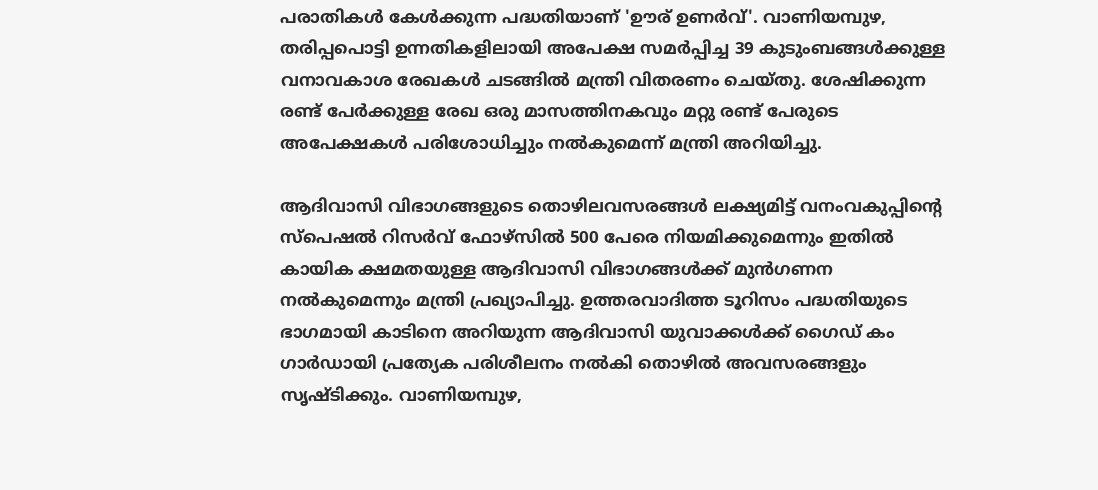പരാതികള്‍ കേള്‍ക്കുന്ന പദ്ധതിയാണ് 'ഊര് ഉണര്‍വ്'. വാണിയമ്പുഴ, തരിപ്പപൊട്ടി ഉന്നതികളിലായി അപേക്ഷ സമര്‍പ്പിച്ച 39 കുടുംബങ്ങള്‍ക്കുള്ള വനാവകാശ രേഖകള്‍ ചടങ്ങില്‍ മന്ത്രി വിതരണം ചെയ്തു. ശേഷിക്കുന്ന രണ്ട് പേര്‍ക്കുള്ള രേഖ ഒരു മാസത്തിനകവും മറ്റു രണ്ട് പേരുടെ അപേക്ഷകള്‍ പരിശോധിച്ചും നല്‍കുമെന്ന് മന്ത്രി അറിയിച്ചു.

ആദിവാസി വിഭാഗങ്ങളുടെ തൊഴിലവസരങ്ങള്‍ ലക്ഷ്യമിട്ട് വനംവകുപ്പിന്റെ സ്പെഷല്‍ റിസര്‍വ് ഫോഴ്സില്‍ 500 പേരെ നിയമിക്കുമെന്നും ഇതില്‍ കായിക ക്ഷമതയുള്ള ആദിവാസി വിഭാഗങ്ങള്‍ക്ക് മുന്‍ഗണന നല്‍കുമെന്നും മന്ത്രി പ്രഖ്യാപിച്ചു. ഉത്തരവാദിത്ത ടൂറിസം പദ്ധതിയുടെ ഭാഗമായി കാടിനെ അറിയുന്ന ആദിവാസി യുവാക്കള്‍ക്ക് ഗൈഡ് കം ഗാര്‍ഡായി പ്രത്യേക പരിശീലനം നല്‍കി തൊഴില്‍ അവസരങ്ങളും സൃഷ്ടിക്കും. വാണിയമ്പുഴ,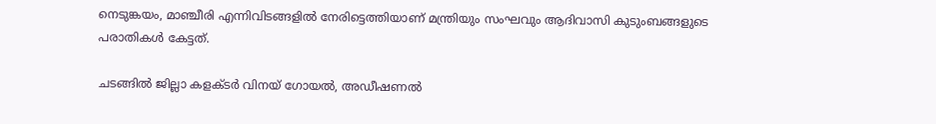നെടുങ്കയം, മാഞ്ചീരി എന്നിവിടങ്ങളില്‍ നേരിട്ടെത്തിയാണ് മന്ത്രിയും സംഘവും ആദിവാസി കുടുംബങ്ങളുടെ പരാതികള്‍ കേട്ടത്.

ചടങ്ങില്‍ ജില്ലാ കളക്ടര്‍ വിനയ് ഗോയല്‍, അഡീഷണല്‍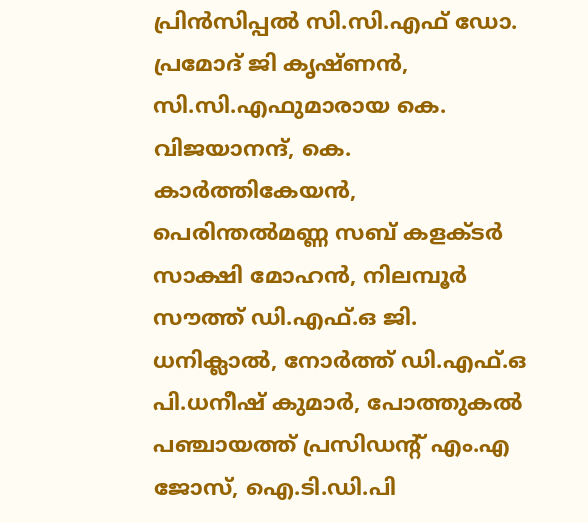പ്രിന്‍സിപ്പല്‍ സി.സി.എഫ് ഡോ. പ്രമോദ് ജി കൃഷ്ണന്‍, സി.സി.എഫുമാരായ കെ. വിജയാനന്ദ്, കെ. കാര്‍ത്തികേയന്‍, പെരിന്തല്‍മണ്ണ സബ് കളക്ടര്‍ സാക്ഷി മോഹന്‍, നിലമ്പൂര്‍ സൗത്ത് ഡി.എഫ്.ഒ ജി. ധനിക്ലാല്‍, നോര്‍ത്ത് ഡി.എഫ്.ഒ പി.ധനീഷ് കുമാര്‍, പോത്തുകല്‍ പഞ്ചായത്ത് പ്രസിഡന്റ് എം.എ ജോസ്, ഐ.ടി.ഡി.പി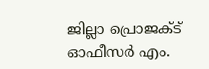ജില്ലാ പ്രൊജക്ട് ഓഫീസര്‍ എം.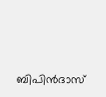ബിപിന്‍ദാസ്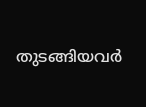തുടങ്ങിയവര്‍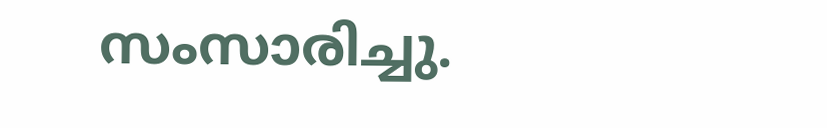സംസാരിച്ചു.